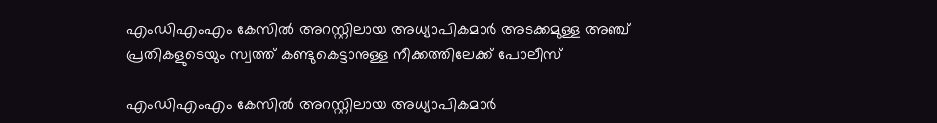എംഡിഎംഎം കേസിൽ അറസ്റ്റിലായ അധ്യാപികമാർ അടക്കമുള്ള അഞ്ച് പ്രതികളുടെയും സ്വത്ത് കണ്ടുകെട്ടാനുള്ള നീക്കത്തിലേക്ക് പോലീസ്

എംഡിഎംഎം കേസിൽ അറസ്റ്റിലായ അധ്യാപികമാർ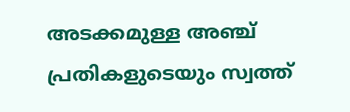അടക്കമുള്ള അഞ്ച് പ്രതികളുടെയും സ്വത്ത്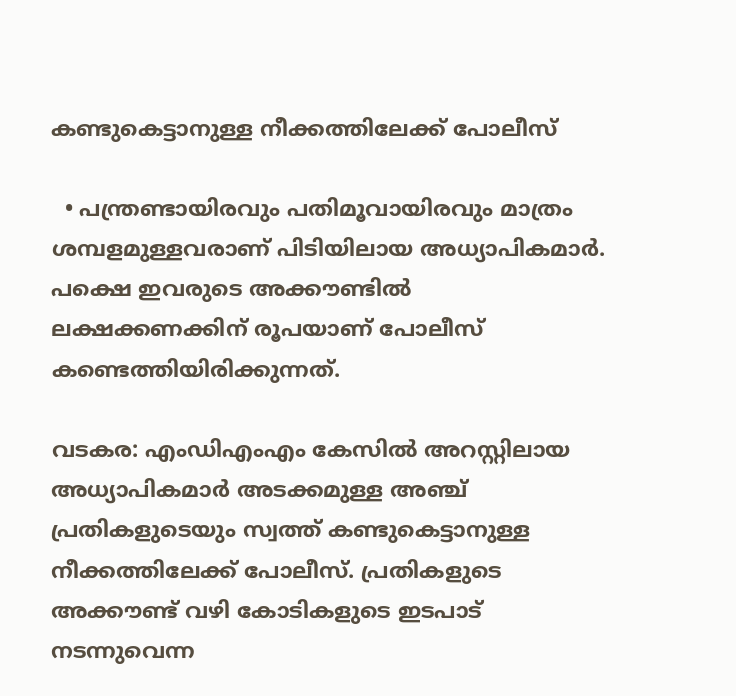കണ്ടുകെട്ടാനുള്ള നീക്കത്തിലേക്ക് പോലീസ്

  • പന്ത്രണ്ടായിരവും പതിമൂവായിരവും മാത്രം ശമ്പളമുള്ളവരാണ് പിടിയിലായ അധ്യാപികമാർ. പക്ഷെ ഇവരുടെ അക്കൗണ്ടിൽ ലക്ഷക്കണക്കിന് രൂപയാണ് പോലീസ് കണ്ടെത്തിയിരിക്കുന്നത്.

വടകര: എംഡിഎംഎം കേസിൽ അറസ്റ്റിലായ അധ്യാപികമാർ അടക്കമുള്ള അഞ്ച് പ്രതികളുടെയും സ്വത്ത് കണ്ടുകെട്ടാനുള്ള നീക്കത്തിലേക്ക് പോലീസ്. പ്രതികളുടെ അക്കൗണ്ട് വഴി കോടികളുടെ ഇടപാട് നടന്നുവെന്ന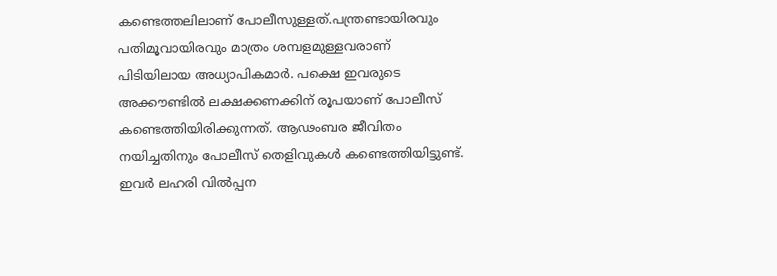കണ്ടെത്തലിലാണ് പോലീസുള്ളത്.പന്ത്രണ്ടായിരവും പതിമൂവായിരവും മാത്രം ശമ്പളമുള്ളവരാണ് പിടിയിലായ അധ്യാപികമാർ. പക്ഷെ ഇവരുടെ അക്കൗണ്ടിൽ ലക്ഷക്കണക്കിന് രൂപയാണ് പോലീസ് കണ്ടെത്തിയിരിക്കുന്നത്. ആഢംബര ജീവിതം നയിച്ചതിനും പോലീസ് തെളിവുകൾ കണ്ടെത്തിയിട്ടുണ്ട്. ഇവർ ലഹരി വിൽപ്പന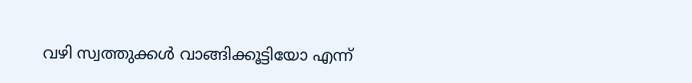വഴി സ്വത്തുക്കൾ വാങ്ങിക്കൂട്ടിയോ എന്ന്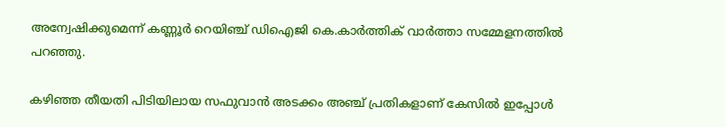അന്വേഷിക്കുമെന്ന് കണ്ണൂർ റെയിഞ്ച് ഡിഐജി കെ.കാർത്തിക് വാർത്താ സമ്മേളനത്തിൽ പറഞ്ഞു.

കഴിഞ്ഞ തീയതി പിടിയിലായ സഫുവാൻ അടക്കം അഞ്ച് പ്രതികളാണ് കേസിൽ ഇപ്പോൾ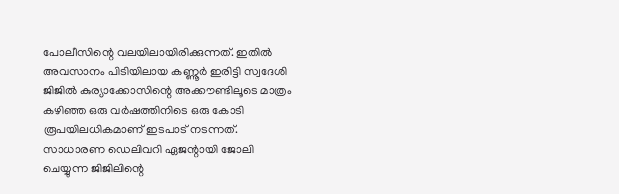പോലീസിന്റെ വലയിലായിരിക്കുന്നത്. ഇതിൽ അവസാനം പിടിയിലായ കണ്ണൂർ ഇരിട്ടി സ്വദേശി ജിജിൽ കുര്യാക്കോസിന്റെ അക്കൗണ്ടിലൂടെ മാത്രം കഴിഞ്ഞ ഒരു വർഷത്തിനിടെ ഒരു കോടി രൂപയിലധികമാണ് ഇടപാട് നടന്നത്. സാധാരണ ഡെലിവറി ഏജന്റായി ജോലി ചെയ്യുന്ന ജിജിലിന്റെ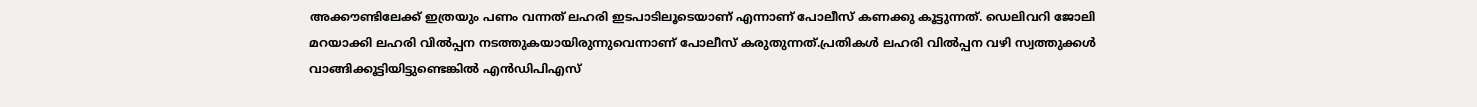അക്കൗണ്ടിലേക്ക് ഇത്രയും പണം വന്നത് ലഹരി ഇടപാടിലൂടെയാണ് എന്നാണ് പോലീസ് കണക്കു കൂട്ടുന്നത്. ഡെലിവറി ജോലി മറയാക്കി ലഹരി വിൽപ്പന നടത്തുകയായിരുന്നുവെന്നാണ് പോലീസ് കരുതുന്നത്.പ്രതികൾ ലഹരി വിൽപ്പന വഴി സ്വത്തുക്കൾ വാങ്ങിക്കൂട്ടിയിട്ടുണ്ടെങ്കിൽ എൻഡിപിഎസ്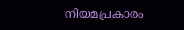നിയമപ്രകാരം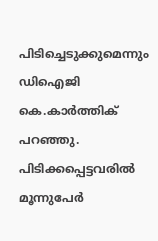പിടിച്ചെടുക്കുമെന്നും ഡിഐജി കെ.കാർത്തിക് പറഞ്ഞു. പിടിക്കപ്പെട്ടവരിൽ മൂന്നുപേർ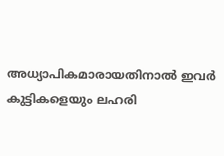അധ്യാപികമാരായതിനാൽ ഇവർ കുട്ടികളെയും ലഹരി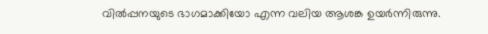വിൽപ്പനയുടെ ഭാഗമാക്കിയോ എന്ന വലിയ ആശങ്ക ഉയർന്നിരുന്നു.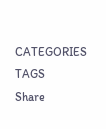CATEGORIES
TAGS
Share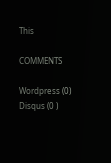This

COMMENTS

Wordpress (0)
Disqus (0 )